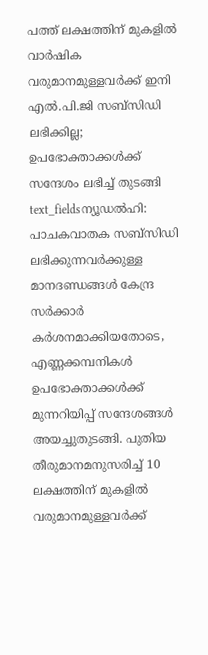പത്ത് ലക്ഷത്തിന് മുകളിൽ വാർഷിക വരുമാനമുള്ളവർക്ക് ഇനി എൽ.പി.ജി സബ്സിഡി ലഭിക്കില്ല; ഉപഭോക്താക്കൾക്ക് സന്ദേശം ലഭിച്ച് തുടങ്ങി
text_fieldsന്യൂഡൽഹി: പാചകവാതക സബ്സിഡി ലഭിക്കുന്നവർക്കുള്ള മാനദണ്ഡങ്ങൾ കേന്ദ്ര സർക്കാർ കർശനമാക്കിയതോടെ, എണ്ണക്കമ്പനികൾ ഉപഭോക്താക്കൾക്ക് മുന്നറിയിപ്പ് സന്ദേശങ്ങൾ അയച്ചുതുടങ്ങി. പുതിയ തീരുമാനമനുസരിച്ച് 10 ലക്ഷത്തിന് മുകളിൽ വരുമാനമുള്ളവർക്ക്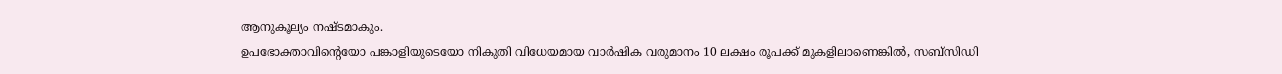ആനുകൂല്യം നഷ്ടമാകും.
ഉപഭോക്താവിന്റെയോ പങ്കാളിയുടെയോ നികുതി വിധേയമായ വാർഷിക വരുമാനം 10 ലക്ഷം രൂപക്ക് മുകളിലാണെങ്കിൽ, സബ്സിഡി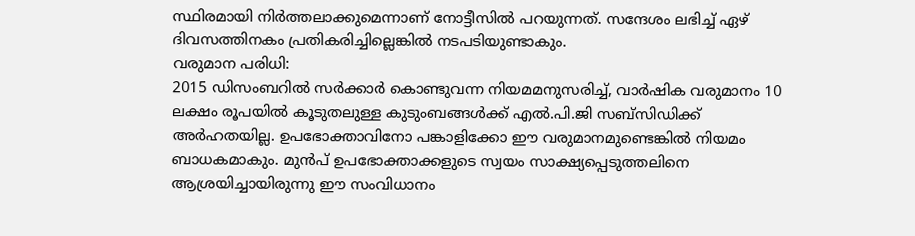സ്ഥിരമായി നിർത്തലാക്കുമെന്നാണ് നോട്ടീസിൽ പറയുന്നത്. സന്ദേശം ലഭിച്ച് ഏഴ് ദിവസത്തിനകം പ്രതികരിച്ചില്ലെങ്കിൽ നടപടിയുണ്ടാകും.
വരുമാന പരിധി:
2015 ഡിസംബറിൽ സർക്കാർ കൊണ്ടുവന്ന നിയമമനുസരിച്ച്, വാർഷിക വരുമാനം 10 ലക്ഷം രൂപയിൽ കൂടുതലുള്ള കുടുംബങ്ങൾക്ക് എൽ.പി.ജി സബ്സിഡിക്ക് അർഹതയില്ല. ഉപഭോക്താവിനോ പങ്കാളിക്കോ ഈ വരുമാനമുണ്ടെങ്കിൽ നിയമം ബാധകമാകും. മുൻപ് ഉപഭോക്താക്കളുടെ സ്വയം സാക്ഷ്യപ്പെടുത്തലിനെ ആശ്രയിച്ചായിരുന്നു ഈ സംവിധാനം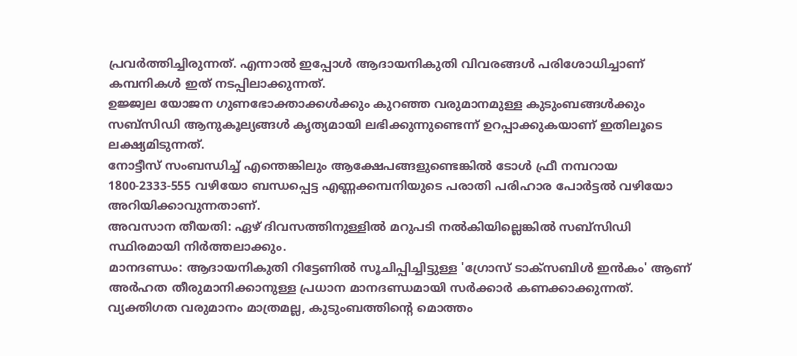പ്രവർത്തിച്ചിരുന്നത്. എന്നാൽ ഇപ്പോൾ ആദായനികുതി വിവരങ്ങൾ പരിശോധിച്ചാണ് കമ്പനികൾ ഇത് നടപ്പിലാക്കുന്നത്.
ഉജ്ജ്വല യോജന ഗുണഭോക്താക്കൾക്കും കുറഞ്ഞ വരുമാനമുള്ള കുടുംബങ്ങൾക്കും സബ്സിഡി ആനുകൂല്യങ്ങൾ കൃത്യമായി ലഭിക്കുന്നുണ്ടെന്ന് ഉറപ്പാക്കുകയാണ് ഇതിലൂടെ ലക്ഷ്യമിടുന്നത്.
നോട്ടീസ് സംബന്ധിച്ച് എന്തെങ്കിലും ആക്ഷേപങ്ങളുണ്ടെങ്കിൽ ടോൾ ഫ്രീ നമ്പറായ 1800-2333-555 വഴിയോ ബന്ധപ്പെട്ട എണ്ണക്കമ്പനിയുടെ പരാതി പരിഹാര പോർട്ടൽ വഴിയോ അറിയിക്കാവുന്നതാണ്.
അവസാന തീയതി: ഏഴ് ദിവസത്തിനുള്ളിൽ മറുപടി നൽകിയില്ലെങ്കിൽ സബ്സിഡി സ്ഥിരമായി നിർത്തലാക്കും.
മാനദണ്ഡം: ആദായനികുതി റിട്ടേണിൽ സൂചിപ്പിച്ചിട്ടുള്ള 'ഗ്രോസ് ടാക്സബിൾ ഇൻകം' ആണ് അർഹത തീരുമാനിക്കാനുള്ള പ്രധാന മാനദണ്ഡമായി സർക്കാർ കണക്കാക്കുന്നത്. വ്യക്തിഗത വരുമാനം മാത്രമല്ല, കുടുംബത്തിന്റെ മൊത്തം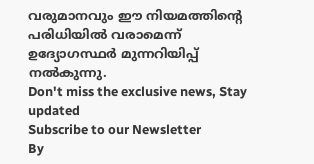വരുമാനവും ഈ നിയമത്തിന്റെ പരിധിയിൽ വരാമെന്ന് ഉദ്യോഗസ്ഥർ മുന്നറിയിപ്പ് നൽകുന്നു.
Don't miss the exclusive news, Stay updated
Subscribe to our Newsletter
By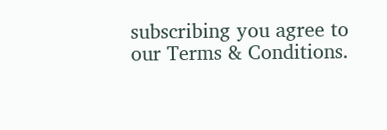subscribing you agree to our Terms & Conditions.